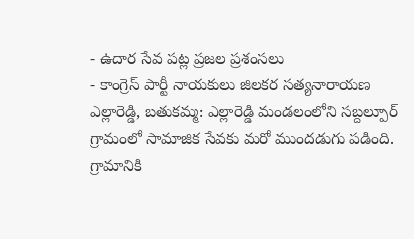- ఉదార సేవ పట్ల ప్రజల ప్రశంసలు
- కాంగ్రెస్ పార్టీ నాయకులు జిలకర సత్యనారాయణ
ఎల్లారెడ్డి, బతుకమ్మ: ఎల్లారెడ్డి మండలంలోని సబ్దల్పూర్ గ్రామంలో సామాజిక సేవకు మరో ముందడుగు పడింది. గ్రామానికి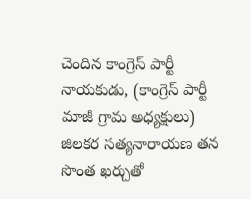చెందిన కాంగ్రెస్ పార్టీ నాయకుడు, (కాంగ్రెస్ పార్టీ మాజీ గ్రామ అధ్యక్షులు) జిలకర సత్యనారాయణ తన సొంత ఖర్చుతో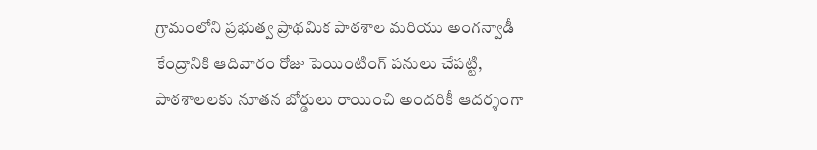గ్రామంలోని ప్రభుత్వ ప్రాథమిక పాఠశాల మరియు అంగన్వాడీ కేంద్రానికి ఆదివారం రోజు పెయింటింగ్ పనులు చేపట్టి, పాఠశాలలకు నూతన బోర్డులు రాయించి అందరికీ ఆదర్శంగా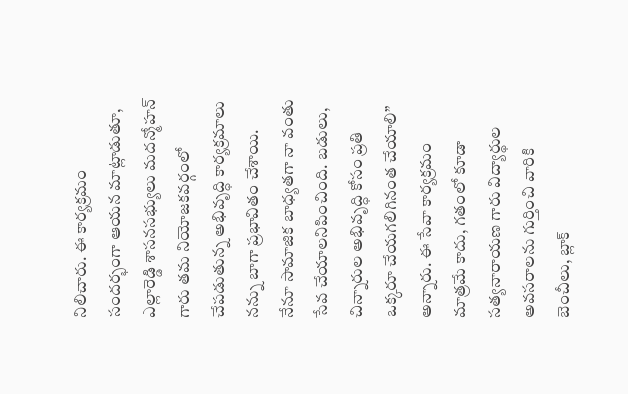నిలిచారు. ఈ కార్యక్రమం సందర్భంగా ఆయన మాట్లాడుతూ, ఎల్లారెడ్డి శాసనసభ్యులు మదన్మోహన్ గారు తమ నియోజకవర్గంలో చేపడుతున్న అభివృద్ధి కార్యక్రమాలు నన్ను బాగా ప్రభావితం చేశాయి. నేనూ సామాజిక బాధ్యతగా నా వంతు సేవ చేయాలనిపించింది. బడులు, చిన్నారుల అభివృద్ధి కోసం ప్రతి ఒక్కరూ చేయగలిగినంత చేయాలి” అన్నారు. ఈ సేవా కార్యక్రమం మాత్రమే కాదు, గతంలో కూడా సత్యనారాయణ గారు విద్యార్థుల అవసరాలను గుర్తించి వారికి బెంచీలు, బ్లాక్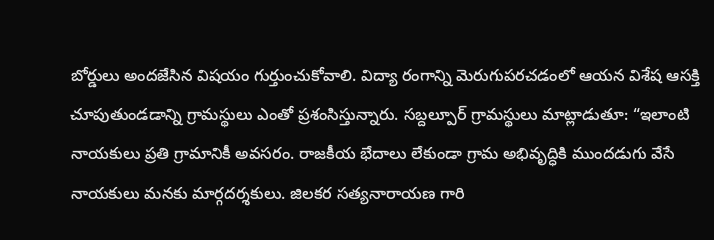బోర్డులు అందజేసిన విషయం గుర్తుంచుకోవాలి. విద్యా రంగాన్ని మెరుగుపరచడంలో ఆయన విశేష ఆసక్తి చూపుతుండడాన్ని గ్రామస్థులు ఎంతో ప్రశంసిస్తున్నారు. సబ్దల్పూర్ గ్రామస్థులు మాట్లాడుతూ: “ఇలాంటి నాయకులు ప్రతి గ్రామానికీ అవసరం. రాజకీయ భేదాలు లేకుండా గ్రామ అభివృద్ధికి ముందడుగు వేసే నాయకులు మనకు మార్గదర్శకులు. జిలకర సత్యనారాయణ గారి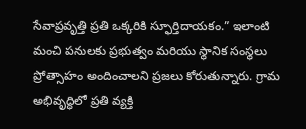సేవాప్రవృత్తి ప్రతి ఒక్కరికి స్ఫూర్తిదాయకం.” ఇలాంటి మంచి పనులకు ప్రభుత్వం మరియు స్థానిక సంస్థలు ప్రోత్సాహం అందించాలని ప్రజలు కోరుతున్నారు. గ్రామ అభివృద్ధిలో ప్రతి వ్యక్తి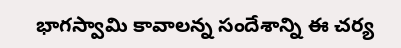భాగస్వామి కావాలన్న సందేశాన్ని ఈ చర్య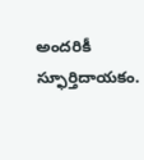అందరికీ స్ఫూర్తిదాయకం.